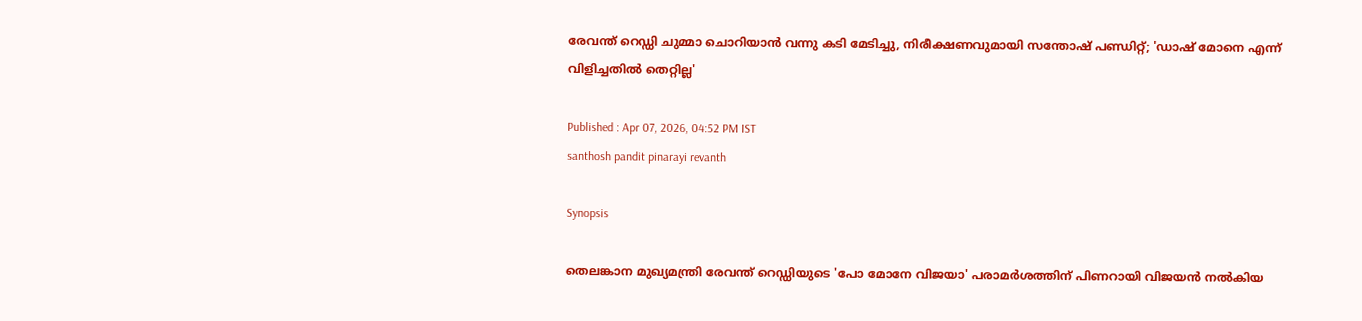രേവന്ത് റെഡ്ഡി ചുമ്മാ ചൊറിയാൻ വന്നു കടി മേടിച്ചു, നിരീക്ഷണവുമായി സന്തോഷ് പണ്ഡിറ്റ്; 'ഡാഷ് മോനെ എന്ന് വിളിച്ചതിൽ തെറ്റില്ല'

Published : Apr 07, 2026, 04:52 PM IST
santhosh pandit pinarayi revanth

Synopsis

തെലങ്കാന മുഖ്യമന്ത്രി രേവന്ത് റെഡ്ഡിയുടെ 'പോ മോനേ വിജയാ' പരാമർശത്തിന് പിണറായി വിജയൻ നൽകിയ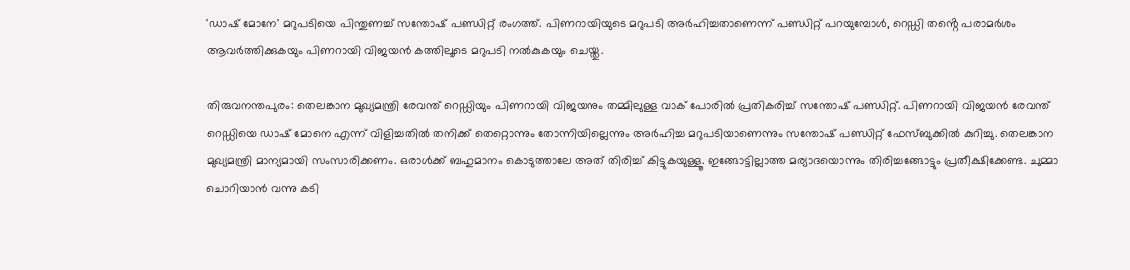'ഡാഷ് മോനേ' മറുപടിയെ പിന്തുണച്ച് സന്തോഷ് പണ്ഡിറ്റ് രംഗത്ത്. പിണറായിയുടെ മറുപടി അർഹിച്ചതാണെന്ന് പണ്ഡിറ്റ് പറയുമ്പോൾ, റെഡ്ഡി തൻ്റെ പരാമർശം ആവർത്തിക്കുകയും പിണറായി വിജയൻ കത്തിലൂടെ മറുപടി നൽകുകയും ചെയ്തു.

തിരുവനന്തപുരം: തെലങ്കാന മുഖ്യമന്ത്രി രേവന്ത് റെഡ്ഡിയും പിണറായി വിജയനും തമ്മിലുള്ള വാക് പോരിൽ പ്രതികരിച്ച് സന്തോഷ് പണ്ഡിറ്റ്. പിണറായി വിജയൻ രേവന്ത് റെഡ്ഡിയെ ഡാഷ് മോനെ എന്ന് വിളിച്ചതിൽ തനിക്ക് തെറ്റൊന്നും തോന്നിയില്ലെന്നും അര്‍ഹിച്ച മറുപടിയാണെന്നും സന്തോഷ് പണ്ഡിറ്റ് ഫേസ്ബുക്കിൽ കുറിച്ചു. തെലങ്കാന മുഖ്യമന്ത്രി മാന്യമായി സംസാരിക്കണം. ഒരാൾക്ക് ബഹുമാനം കൊടുത്താലേ അത് തിരിച്ച് കിട്ടുകയുള്ളൂ. ഇങ്ങോട്ടില്ലാത്ത മര്യാദയൊന്നും തിരിച്ചങ്ങോട്ടും പ്രതീക്ഷിക്കേണ്ട. ചുമ്മാ ചൊറിയാൻ വന്നു കടി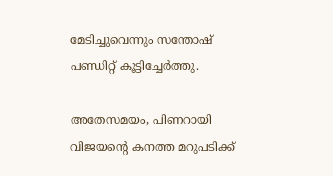മേടിച്ചുവെന്നും സന്തോഷ് പണ്ഡിറ്റ് കൂട്ടിച്ചേർത്തു.

അതേസമയം, പിണറായി വിജയന്‍റെ കനത്ത മറുപടിക്ക്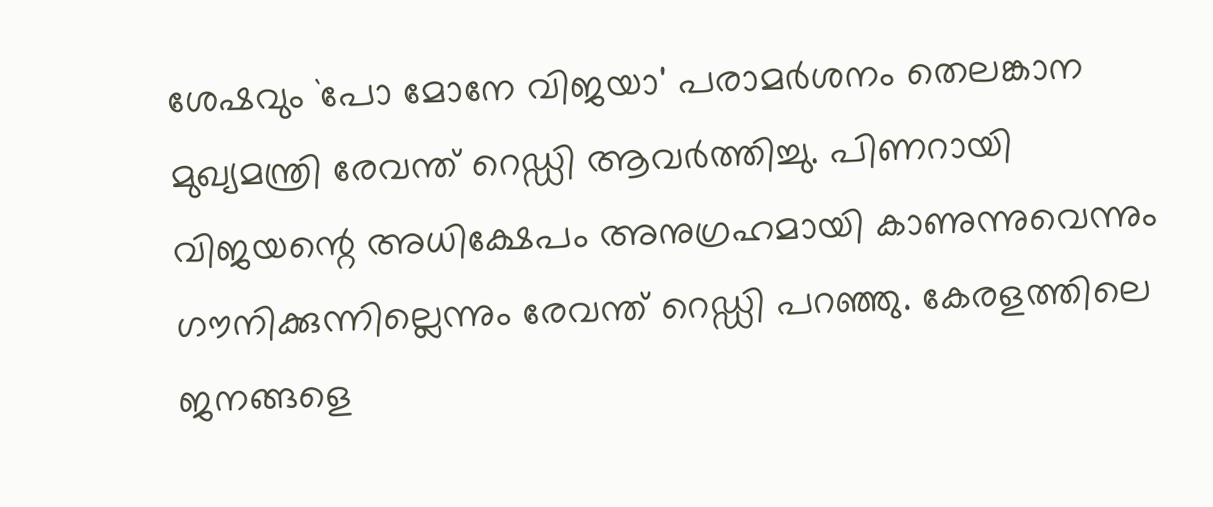ശേഷവും `പോ മോനേ വിജയാ' പരാമര്‍ശനം തെലങ്കാന മുഖ്യമന്ത്രി രേവന്ത് റെഡ്ഡി ആവർത്തിച്ചു. പിണറായി വിജയന്റെ അധിക്ഷേപം അനുഗ്രഹമായി കാണുന്നുവെന്നും ഗൗനിക്കുന്നില്ലെന്നും രേവന്ത് റെഡ്ഡി പറ‍ഞ്ഞു. കേരളത്തിലെ ജനങ്ങളെ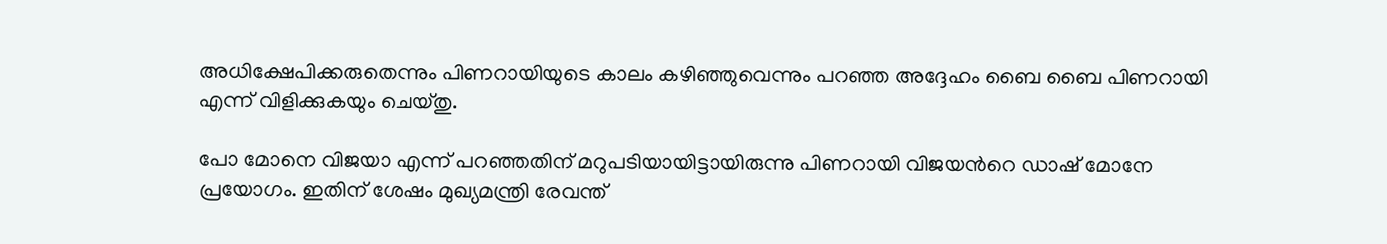അധിക്ഷേപിക്കരുതെന്നും പിണറായിയുടെ കാലം കഴിഞ്ഞുവെന്നും പറഞ്ഞ അദ്ദേഹം ബൈ ബൈ പിണറായി എന്ന് വിളിക്കുകയും ചെയ്തു.

പോ മോനെ വിജയാ എന്ന് പറഞ്ഞതിന് മറുപടിയായിട്ടായിരുന്നു പിണറായി വിജയന്‍റെ ഡാഷ് മോനേ പ്രയോഗം. ഇതിന് ശേഷം മുഖ്യമന്ത്രി രേവന്ത്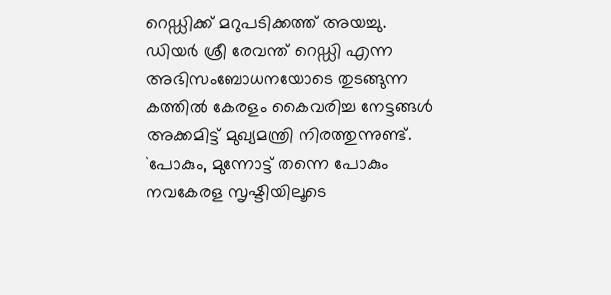റെഡ്ഡിക്ക് മറുപടിക്കത്ത് അയച്ചു. ഡിയർ ശ്രീ രേവന്ത് റെഡ്ഡി എന്ന അഭിസംബോധനയോടെ തുടങ്ങുന്ന കത്തിൽ കേരളം കൈവരിച്ച നേട്ടങ്ങൾ അക്കമിട്ട് മുഖ്യമന്ത്രി നിരത്തുന്നുണ്ട്. `പോകും, മുന്നോട്ട് തന്നെ പോകും നവകേരള സൃഷ്ടിയിലൂടെ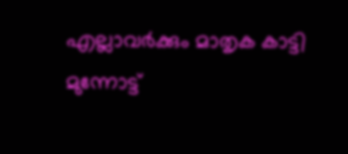എല്ലാവർക്കും മാതൃക കാട്ടി മുന്നോട്ട്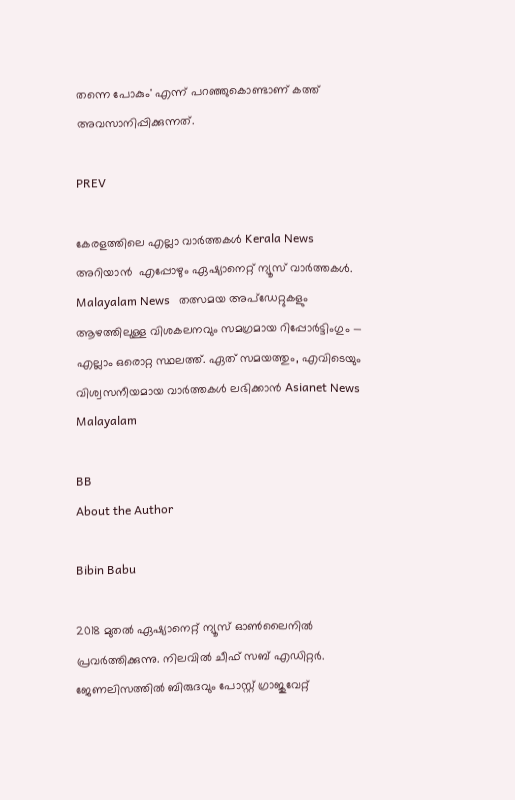തന്നെ പോകും' എന്ന് പറഞ്ഞുകൊണ്ടാണ് കത്ത് അവസാനിപ്പിക്കുന്നത്.

PREV

കേരളത്തിലെ എല്ലാ വാർത്തകൾ Kerala News അറിയാൻ  എപ്പോഴും ഏഷ്യാനെറ്റ് ന്യൂസ് വാർത്തകൾ.  Malayalam News   തത്സമയ അപ്‌ഡേറ്റുകളും ആഴത്തിലുള്ള വിശകലനവും സമഗ്രമായ റിപ്പോർട്ടിംഗും — എല്ലാം ഒരൊറ്റ സ്ഥലത്ത്. ഏത് സമയത്തും, എവിടെയും വിശ്വസനീയമായ വാർത്തകൾ ലഭിക്കാൻ Asianet News Malayalam

BB
About the Author

Bibin Babu

2018 മുതല്‍ ഏഷ്യാനെറ്റ് ന്യൂസ് ഓണ്‍ലൈനില്‍ പ്രവര്‍ത്തിക്കുന്നു. നിലവില്‍ ചീഫ് സബ് എഡിറ്റർ. ജേണലിസത്തില്‍ ബിരുദവും പോസ്റ്റ് ഗ്രാജുവേറ്റ്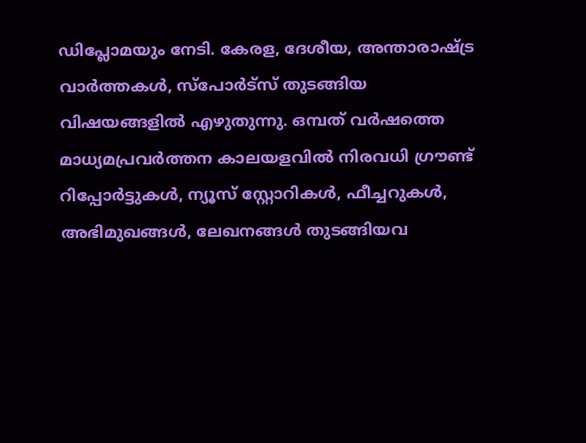ഡിപ്ലോമയും നേടി. കേരള, ദേശീയ, അന്താരാഷ്ട്ര വാര്‍ത്തകള്‍, സ്പോര്‍ട്സ് തുടങ്ങിയ വിഷയങ്ങളില്‍ എഴുതുന്നു. ഒമ്പത് വര്‍ഷത്തെ മാധ്യമപ്രവര്‍ത്തന കാലയളവില്‍ നിരവധി ഗ്രൗണ്ട് റിപ്പോര്‍ട്ടുകള്‍, ന്യൂസ് സ്റ്റോറികള്‍, ഫീച്ചറുകള്‍, അഭിമുഖങ്ങള്‍, ലേഖനങ്ങള്‍ തുടങ്ങിയവ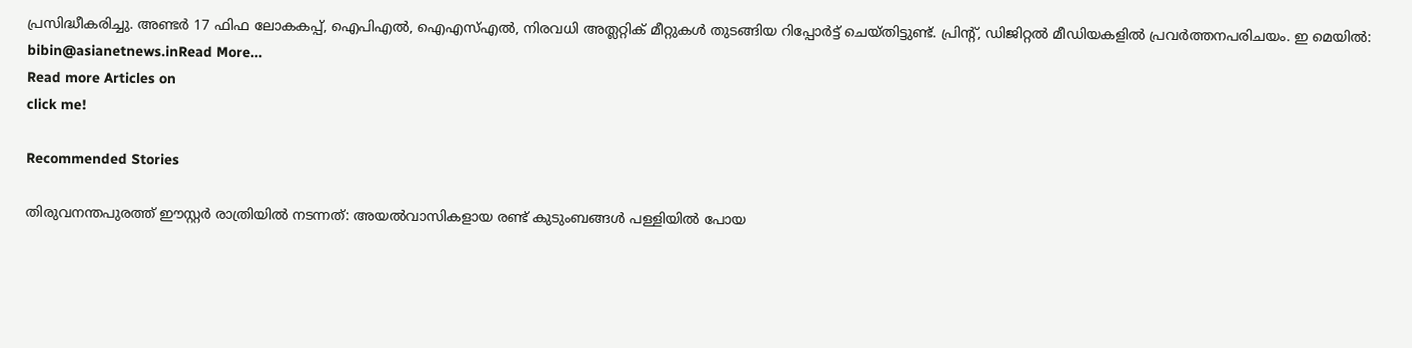പ്രസിദ്ധീകരിച്ചു. അണ്ടര്‍ 17 ഫിഫ ലോകകപ്പ്, ഐപിഎൽ, ഐഎസ്എൽ, നിരവധി അത്ലറ്റിക് മീറ്റുകൾ തുടങ്ങിയ റിപ്പോര്‍ട്ട് ചെയ്തിട്ടുണ്ട്. പ്രിന്‍റ്, ഡിജിറ്റല്‍ മീഡിയകളില്‍ പ്രവര്‍ത്തനപരിചയം. ഇ മെയില്‍: bibin@asianetnews.inRead More...
Read more Articles on
click me!

Recommended Stories

തിരുവനന്തപുരത്ത് ഈസ്റ്റർ രാത്രിയിൽ നടന്നത്: അയൽവാസികളായ രണ്ട് കുടുംബങ്ങൾ പള്ളിയിൽ പോയ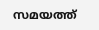സമയത്ത്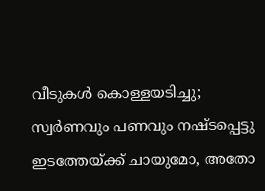വീടുകൾ കൊള്ളയടിച്ചു; സ്വർണവും പണവും നഷ്‌ടപ്പെട്ടു
ഇടത്തേയ്‍ക്ക് ചായുമോ, അതോ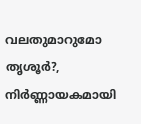വലതുമാറുമോ തൃശൂര്‍?, നിര്‍ണ്ണായകമായി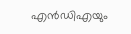എൻഡിഎയും